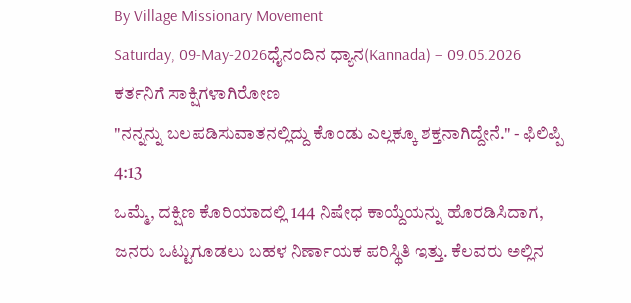By Village Missionary Movement
Saturday, 09-May-2026ಧೈನಂದಿನ ಧ್ಯಾನ(Kannada) – 09.05.2026
ಕರ್ತನಿಗೆ ಸಾಕ್ಷಿಗಳಾಗಿರೋಣ
"ನನ್ನನ್ನು ಬಲಪಡಿಸುವಾತನಲ್ಲಿದ್ದು ಕೊಂಡು ಎಲ್ಲಕ್ಕೂ ಶಕ್ತನಾಗಿದ್ದೇನೆ." - ಫಿಲಿಪ್ಪಿ 4:13
ಒಮ್ಮೆ, ದಕ್ಷಿಣ ಕೊರಿಯಾದಲ್ಲಿ 144 ನಿಷೇಧ ಕಾಯ್ದೆಯನ್ನು ಹೊರಡಿಸಿದಾಗ, ಜನರು ಒಟ್ಟುಗೂಡಲು ಬಹಳ ನಿರ್ಣಾಯಕ ಪರಿಸ್ಥಿತಿ ಇತ್ತು. ಕೆಲವರು ಅಲ್ಲಿನ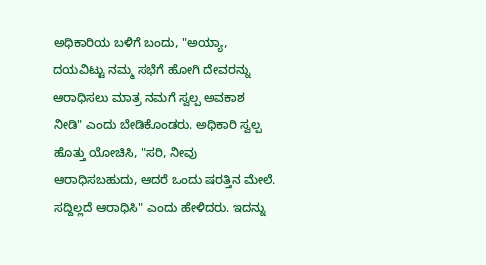ಅಧಿಕಾರಿಯ ಬಳಿಗೆ ಬಂದು, "ಅಯ್ಯಾ, ದಯವಿಟ್ಟು ನಮ್ಮ ಸಭೆಗೆ ಹೋಗಿ ದೇವರನ್ನು ಆರಾಧಿಸಲು ಮಾತ್ರ ನಮಗೆ ಸ್ವಲ್ಪ ಅವಕಾಶ ನೀಡಿ" ಎಂದು ಬೇಡಿಕೊಂಡರು. ಅಧಿಕಾರಿ ಸ್ವಲ್ಪ ಹೊತ್ತು ಯೋಚಿಸಿ, "ಸರಿ, ನೀವು ಆರಾಧಿಸಬಹುದು, ಆದರೆ ಒಂದು ಷರತ್ತಿನ ಮೇಲೆ. ಸದ್ದಿಲ್ಲದೆ ಆರಾಧಿಸಿ" ಎಂದು ಹೇಳಿದರು. ಇದನ್ನು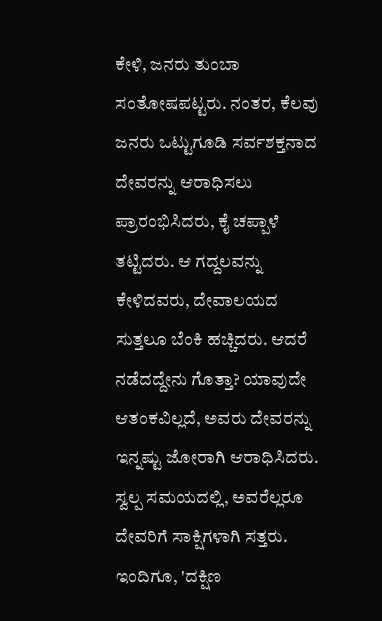ಕೇಳಿ, ಜನರು ತುಂಬಾ ಸಂತೋಷಪಟ್ಟರು. ನಂತರ, ಕೆಲವು ಜನರು ಒಟ್ಟುಗೂಡಿ ಸರ್ವಶಕ್ತನಾದ ದೇವರನ್ನು ಆರಾಧಿಸಲು ಪ್ರಾರಂಭಿಸಿದರು, ಕೈ ಚಪ್ಪಾಳೆ ತಟ್ಟಿದರು. ಆ ಗದ್ದಲವನ್ನು ಕೇಳಿದವರು, ದೇವಾಲಯದ ಸುತ್ತಲೂ ಬೆಂಕಿ ಹಚ್ಚಿದರು. ಆದರೆ ನಡೆದದ್ದೇನು ಗೊತ್ತಾ? ಯಾವುದೇ ಆತಂಕವಿಲ್ಲದೆ, ಅವರು ದೇವರನ್ನು ಇನ್ನಷ್ಟು ಜೋರಾಗಿ ಆರಾಧಿಸಿದರು. ಸ್ವಲ್ಪ ಸಮಯದಲ್ಲಿ, ಅವರೆಲ್ಲರೂ ದೇವರಿಗೆ ಸಾಕ್ಷಿಗಳಾಗಿ ಸತ್ತರು. ಇಂದಿಗೂ, 'ದಕ್ಷಿಣ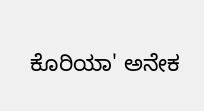ಕೊರಿಯಾ' ಅನೇಕ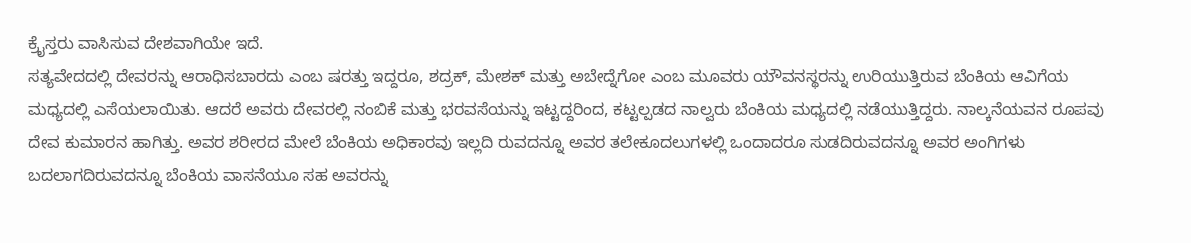ಕ್ರೈಸ್ತರು ವಾಸಿಸುವ ದೇಶವಾಗಿಯೇ ಇದೆ.
ಸತ್ಯವೇದದಲ್ಲಿ ದೇವರನ್ನು ಆರಾಧಿಸಬಾರದು ಎಂಬ ಷರತ್ತು ಇದ್ದರೂ, ಶದ್ರಕ್, ಮೇಶಕ್ ಮತ್ತು ಅಬೇದ್ನೆಗೋ ಎಂಬ ಮೂವರು ಯೌವನಸ್ಥರನ್ನು ಉರಿಯುತ್ತಿರುವ ಬೆಂಕಿಯ ಆವಿಗೆಯ ಮಧ್ಯದಲ್ಲಿ ಎಸೆಯಲಾಯಿತು. ಆದರೆ ಅವರು ದೇವರಲ್ಲಿ ನಂಬಿಕೆ ಮತ್ತು ಭರವಸೆಯನ್ನು ಇಟ್ಟದ್ದರಿಂದ, ಕಟ್ಟಲ್ಪಡದ ನಾಲ್ವರು ಬೆಂಕಿಯ ಮಧ್ಯದಲ್ಲಿ ನಡೆಯುತ್ತಿದ್ದರು. ನಾಲ್ಕನೆಯವನ ರೂಪವು ದೇವ ಕುಮಾರನ ಹಾಗಿತ್ತು. ಅವರ ಶರೀರದ ಮೇಲೆ ಬೆಂಕಿಯ ಅಧಿಕಾರವು ಇಲ್ಲದಿ ರುವದನ್ನೂ ಅವರ ತಲೇಕೂದಲುಗಳಲ್ಲಿ ಒಂದಾದರೂ ಸುಡದಿರುವದನ್ನೂ ಅವರ ಅಂಗಿಗಳು ಬದಲಾಗದಿರುವದನ್ನೂ ಬೆಂಕಿಯ ವಾಸನೆಯೂ ಸಹ ಅವರನ್ನು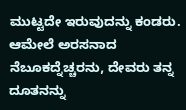ಮುಟ್ಟದೇ ಇರುವುದನ್ನು ಕಂಡರು. ಆಮೇಲೆ ಅರಸನಾದ ನೆಬೂಕದ್ನೆಚ್ಚರನು, ದೇವರು ತನ್ನ ದೂತನನ್ನು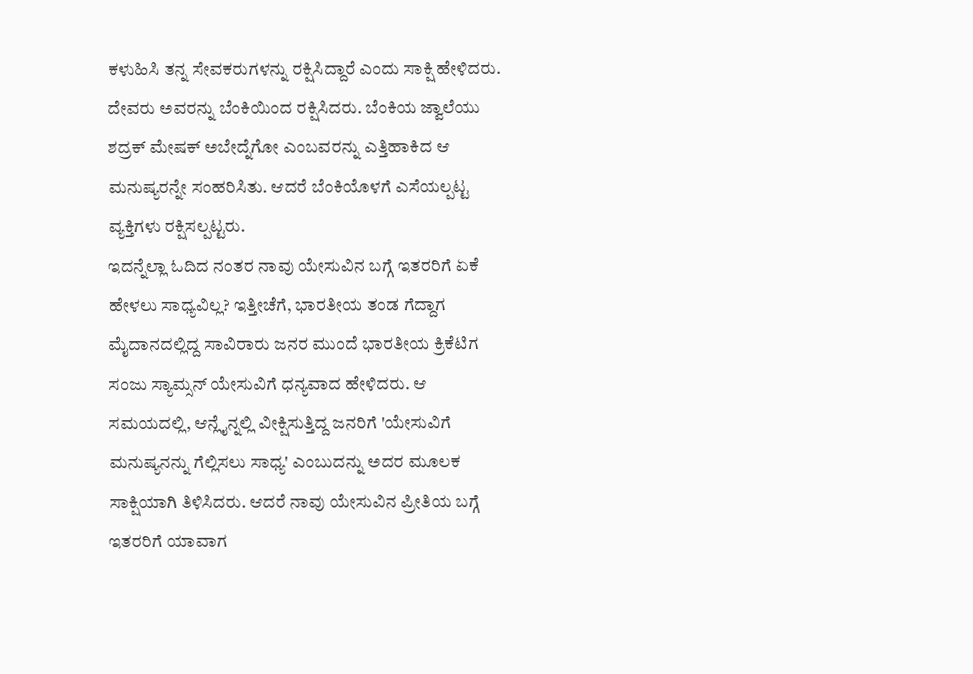ಕಳುಹಿಸಿ ತನ್ನ ಸೇವಕರುಗಳನ್ನು ರಕ್ಷಿಸಿದ್ದಾರೆ ಎಂದು ಸಾಕ್ಷಿ ಹೇಳಿದರು. ದೇವರು ಅವರನ್ನು ಬೆಂಕಿಯಿಂದ ರಕ್ಷಿಸಿದರು. ಬೆಂಕಿಯ ಜ್ವಾಲೆಯು ಶದ್ರಕ್ ಮೇಷಕ್ ಅಬೇದ್ನೆಗೋ ಎಂಬವರನ್ನು ಎತ್ತಿಹಾಕಿದ ಆ ಮನುಷ್ಯರನ್ನೇ ಸಂಹರಿಸಿತು. ಆದರೆ ಬೆಂಕಿಯೊಳಗೆ ಎಸೆಯಲ್ಪಟ್ಟ ವ್ಯಕ್ತಿಗಳು ರಕ್ಷಿಸಲ್ಪಟ್ಟರು.
ಇದನ್ನೆಲ್ಲಾ ಓದಿದ ನಂತರ ನಾವು ಯೇಸುವಿನ ಬಗ್ಗೆ ಇತರರಿಗೆ ಏಕೆ ಹೇಳಲು ಸಾಧ್ಯವಿಲ್ಲ? ಇತ್ತೀಚೆಗೆ, ಭಾರತೀಯ ತಂಡ ಗೆದ್ದಾಗ ಮೈದಾನದಲ್ಲಿದ್ದ ಸಾವಿರಾರು ಜನರ ಮುಂದೆ ಭಾರತೀಯ ಕ್ರಿಕೆಟಿಗ ಸಂಜು ಸ್ಯಾಮ್ಸನ್ ಯೇಸುವಿಗೆ ಧನ್ಯವಾದ ಹೇಳಿದರು. ಆ ಸಮಯದಲ್ಲಿ, ಆನ್ಲೈನ್ನಲ್ಲಿ ವೀಕ್ಷಿಸುತ್ತಿದ್ದ ಜನರಿಗೆ 'ಯೇಸುವಿಗೆ ಮನುಷ್ಯನನ್ನು ಗೆಲ್ಲಿಸಲು ಸಾಧ್ಯ' ಎಂಬುದನ್ನು ಅದರ ಮೂಲಕ ಸಾಕ್ಷಿಯಾಗಿ ತಿಳಿಸಿದರು. ಆದರೆ ನಾವು ಯೇಸುವಿನ ಪ್ರೀತಿಯ ಬಗ್ಗೆ ಇತರರಿಗೆ ಯಾವಾಗ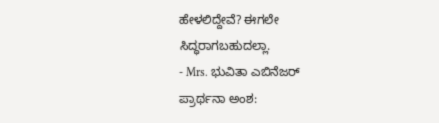ಹೇಳಲಿದ್ದೇವೆ? ಈಗಲೇ ಸಿದ್ಧರಾಗಬಹುದಲ್ಲಾ.
- Mrs. ಭುವಿತಾ ಎಬಿನೆಜರ್
ಪ್ರಾರ್ಥನಾ ಅಂಶ: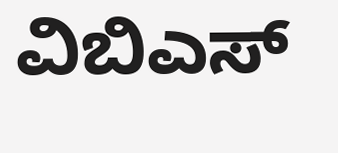ವಿಬಿಎಸ್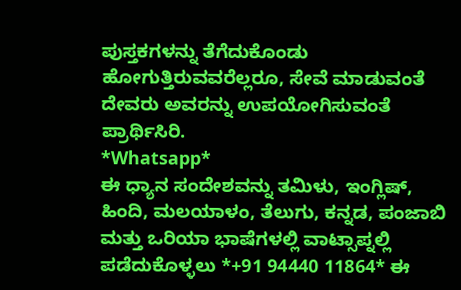ಪುಸ್ತಕಗಳನ್ನು ತೆಗೆದುಕೊಂಡು ಹೋಗುತ್ತಿರುವವರೆಲ್ಲರೂ, ಸೇವೆ ಮಾಡುವಂತೆ ದೇವರು ಅವರನ್ನು ಉಪಯೋಗಿಸುವಂತೆ ಪ್ರಾರ್ಥಿಸಿರಿ.
*Whatsapp*
ಈ ಧ್ಯಾನ ಸಂದೇಶವನ್ನು ತಮಿಳು, ಇಂಗ್ಲಿಷ್, ಹಿಂದಿ, ಮಲಯಾಳಂ, ತೆಲುಗು, ಕನ್ನಡ, ಪಂಜಾಬಿ ಮತ್ತು ಒರಿಯಾ ಭಾಷೆಗಳಲ್ಲಿ ವಾಟ್ಸಾಪ್ನಲ್ಲಿ ಪಡೆದುಕೊಳ್ಳಲು *+91 94440 11864* ಈ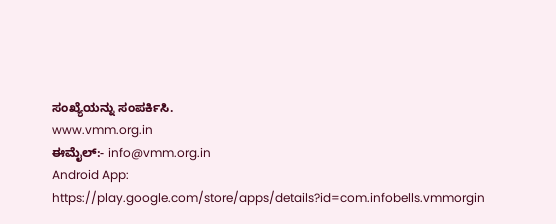ಸಂಖ್ಯೆಯನ್ನು ಸಂಪರ್ಕಿಸಿ.
www.vmm.org.in
ಈಮೈಲ್:- info@vmm.org.in
Android App: https://play.google.com/store/apps/details?id=com.infobells.vmmorgin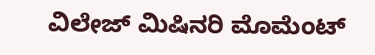ವಿಲೇಜ್ ಮಿಷಿನರಿ ಮೊಮೆಂಟ್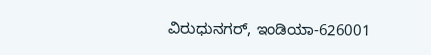ವಿರುಧುನಗರ್, ಇಂಡಿಯಾ-626001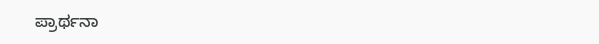ಪ್ರಾರ್ಥನಾ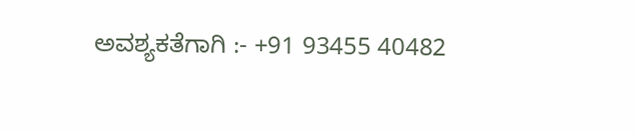ಅವಶ್ಯಕತೆಗಾಗಿ :- +91 93455 40482